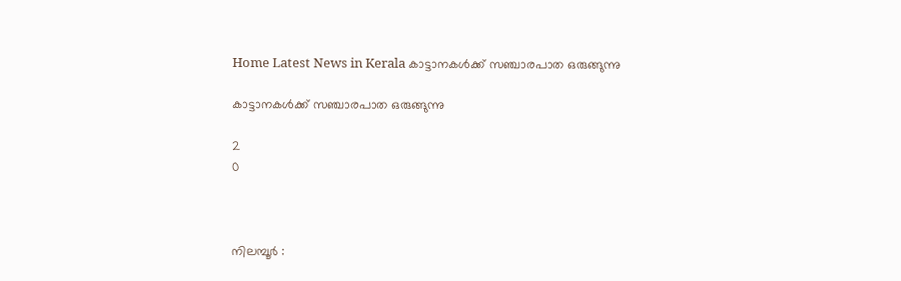Home Latest News in Kerala കാട്ടാനകള്‍ക്ക് സഞ്ചാരപാത ഒരുങ്ങുന്നു

കാട്ടാനകള്‍ക്ക് സഞ്ചാരപാത ഒരുങ്ങുന്നു

2
0



നിലമ്പൂര്‍ :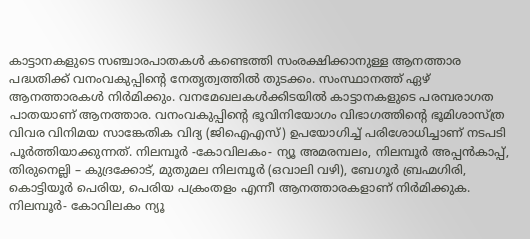കാട്ടാനകളുടെ സഞ്ചാരപാതകള്‍ കണ്ടെത്തി സംരക്ഷിക്കാനുള്ള ആനത്താര പദ്ധതിക്ക് വനംവകുപ്പിന്റെ നേതൃത്വത്തില്‍ തുടക്കം. സംസ്ഥാനത്ത് ഏഴ് ആനത്താരകള്‍ നിര്‍മിക്കും. വനമേഖലകള്‍ക്കിടയില്‍ കാട്ടാനകളുടെ പരമ്പരാഗത പാതയാണ് ആനത്താര. വനംവകുപ്പിന്റെ ഭൂവിനിയോഗം വിഭാഗത്തിന്റെ ഭൂമിശാസ്ത്ര വിവര വിനിമയ സാങ്കേതിക വിദ്യ (ജിഐഎസ്) ഉപയോഗിച്ച് പരിശോധിച്ചാണ് നടപടി പൂര്‍ത്തിയാക്കുന്നത്. നിലമ്പൂര്‍ -കോവിലകം- ന്യൂ അമരമ്പലം, നിലമ്പൂര്‍ അപ്പന്‍കാപ്പ്, തിരുനെല്ലി – കുദ്രക്കോട്, മുതുമല നിലമ്പൂര്‍ (ഒവാലി വഴി), ബേഗൂര്‍ ബ്രഹ്മഗിരി, കൊട്ടിയൂര്‍ പെരിയ, പെരിയ പക്രംതളം എന്നീ ആനത്താരകളാണ് നിര്‍മിക്കുക. നിലമ്പൂര്‍- കോവിലകം ന്യൂ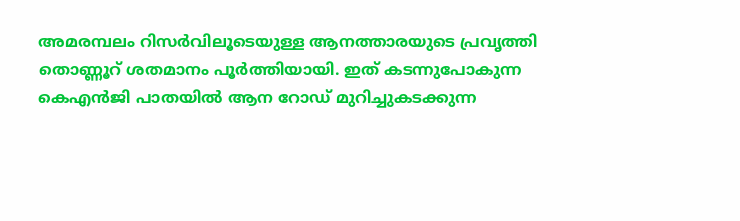അമരമ്പലം റിസര്‍വിലൂടെയുള്ള ആനത്താരയുടെ പ്രവൃത്തി തൊണ്ണൂറ് ശതമാനം പൂര്‍ത്തിയായി. ഇത് കടന്നുപോകുന്ന കെഎന്‍ജി പാതയില്‍ ആന റോഡ് മുറിച്ചുകടക്കുന്ന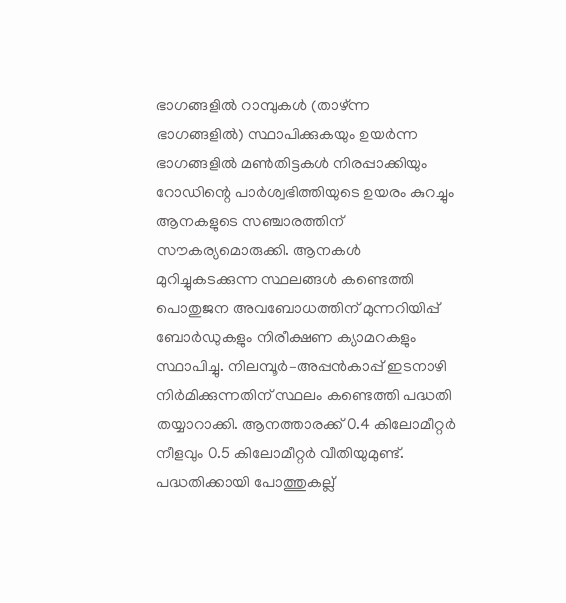ഭാഗങ്ങളില്‍ റാമ്പുകള്‍ (താഴ്ന്ന ഭാഗങ്ങളില്‍) സ്ഥാപിക്കുകയും ഉയര്‍ന്ന ഭാഗങ്ങളില്‍ മണ്‍തിട്ടകള്‍ നിരപ്പാക്കിയും റോഡിന്റെ പാര്‍ശ്വഭിത്തിയുടെ ഉയരം കുറച്ചും ആനകളുടെ സഞ്ചാരത്തിന് സൗകര്യമൊരുക്കി. ആനകള്‍ മുറിച്ചുകടക്കുന്ന സ്ഥലങ്ങള്‍ കണ്ടെത്തി പൊതുജന അവബോധത്തിന് മുന്നറിയിപ്പ് ബോര്‍ഡുകളും നിരീക്ഷണ ക്യാമറകളും സ്ഥാപിച്ചു. നിലമ്പൂര്‍–അപ്പന്‍കാപ്പ് ഇടനാഴി നിര്‍മിക്കുന്നതിന് സ്ഥലം കണ്ടെത്തി പദ്ധതി തയ്യാറാക്കി. ആനത്താരക്ക് 0.4 കിലോമീറ്റര്‍ നീളവും 0.5 കിലോമീറ്റര്‍ വീതിയുമുണ്ട്. പദ്ധതിക്കായി പോത്തുകല്ല്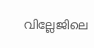വില്ലേജിലെ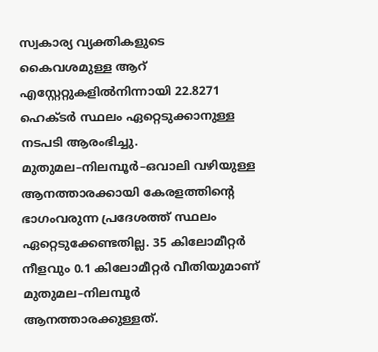സ്വകാര്യ വ്യക്തികളുടെ കൈവശമുള്ള ആറ് എസ്റ്റേറ്റുകളില്‍നിന്നായി 22.8271 ഹെക്ടര്‍ സ്ഥലം ഏറ്റെടുക്കാനുള്ള നടപടി ആരംഭിച്ചു. മുതുമല–നിലമ്പൂര്‍–ഒവാലി വഴിയുള്ള ആനത്താരക്കായി കേരളത്തിന്റെ ഭാഗംവരുന്ന പ്രദേശത്ത് സ്ഥലം ഏറ്റെടുക്കേണ്ടതില്ല. 35 കിലോമീറ്റര്‍ നീളവും 0.1 കിലോമീറ്റര്‍ വീതിയുമാണ് മുതുമല–നിലമ്പൂര്‍ ആനത്താരക്കുള്ളത്.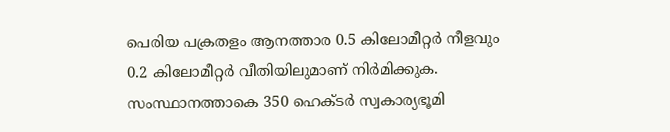പെരിയ പക്രതളം ആനത്താര 0.5 കിലോമീറ്റര്‍ നീളവും 0.2 കിലോമീറ്റര്‍ വീതിയിലുമാണ് നിര്‍മിക്കുക. സംസ്ഥാനത്താകെ 350 ഹെക്ടര്‍ സ്വകാര്യഭൂമി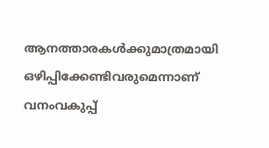ആനത്താരകള്‍ക്കുമാത്രമായി ഒഴിപ്പിക്കേണ്ടിവരുമെന്നാണ് വനംവകുപ്പ്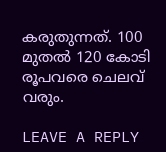കരുതുന്നത്. 100 മുതല്‍ 120 കോടി രൂപവരെ ചെലവ് വരും.

LEAVE A REPLY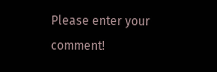Please enter your comment!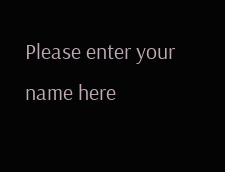Please enter your name here